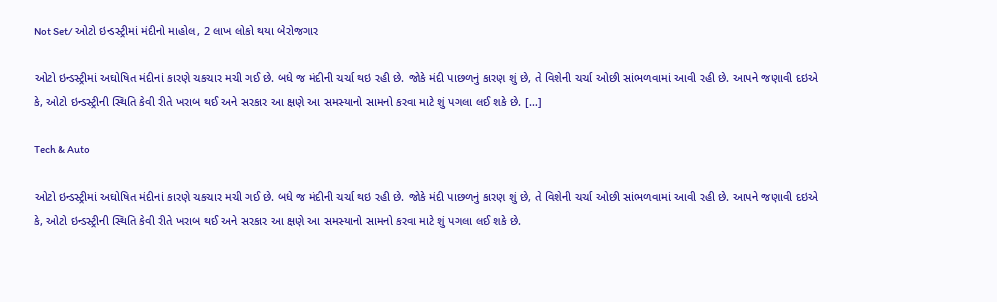Not Set/ ઓટો ઇન્ડસ્ટ્રીમાં મંદીનો માહોલ, 2 લાખ લોકો થયા બેરોજગાર

ઓટો ઇન્ડસ્ટ્રીમાં અઘોષિત મંદીનાં કારણે ચકચાર મચી ગઈ છે. બધે જ મંદીની ચર્ચા થઇ રહી છે. જોકે મંદી પાછળનું કારણ શું છે, તે વિશેની ચર્ચા ઓછી સાંભળવામાં આવી રહી છે. આપને જણાવી દઇએ કે, ઓટો ઇન્ડસ્ટ્રીની સ્થિતિ કેવી રીતે ખરાબ થઈ અને સરકાર આ ક્ષણે આ સમસ્યાનો સામનો કરવા માટે શું પગલા લઈ શકે છે. […]

Tech & Auto

ઓટો ઇન્ડસ્ટ્રીમાં અઘોષિત મંદીનાં કારણે ચકચાર મચી ગઈ છે. બધે જ મંદીની ચર્ચા થઇ રહી છે. જોકે મંદી પાછળનું કારણ શું છે, તે વિશેની ચર્ચા ઓછી સાંભળવામાં આવી રહી છે. આપને જણાવી દઇએ કે, ઓટો ઇન્ડસ્ટ્રીની સ્થિતિ કેવી રીતે ખરાબ થઈ અને સરકાર આ ક્ષણે આ સમસ્યાનો સામનો કરવા માટે શું પગલા લઈ શકે છે.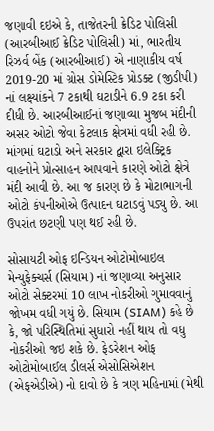જણાવી દઇએ કે, તાજેતરની ક્રેડિટ પોલિસી (આરબીઆઈ ક્રેડિટ પોલિસી) માં, ભારતીય રિઝર્વ બેંક (આરબીઆઈ) એ નાણાકીય વર્ષ 2019-20 માં ગ્રોસ ડોમેસ્ટિક પ્રોડક્ટ (જીડીપી) નાં લક્ષ્યાંકને 7 ટકાથી ઘટાડીને 6.9 ટકા કરી દીધી છે. આરબીઆઈનાં જણાવ્યા મુજબ મંદીની અસર ઓટો જેવા કેટલાક ક્ષેત્રમાં વધી રહી છે. માંગમાં ઘટાડો અને સરકાર દ્વારા ઇલેક્ટ્રિક વાહનોને પ્રોત્સાહન આપવાને કારણે ઓટો ક્ષેત્રે મંદી આવી છે. આ જ કારણ છે કે મોટાભાગની ઓટો કંપનીઓએ ઉત્પાદન ઘટાડવું પડ્યુ છે. આ ઉપરાંત છટણી પણ થઈ રહી છે.

સોસાયટી ઓફ ઇન્ડિયન ઓટોમોબાઇલ મેન્યુફેક્ચર્સ (સિયામ) નાં જણાવ્યા અનુસાર ઓટો સેક્ટરમાં 10 લાખ નોકરીઓ ગુમાવવાનું જોખમ વધી ગયું છે. સિયામ (SIAM) કહે છે કે, જો પરિસ્થિતિમાં સુધારો નહીં થાય તો વધુ નોકરીઓ જઇ શકે છે. ફેડરેશન ઓફ ઓટોમોબાઈલ ડીલર્સ એસોસિએશન (એફએડીએ) નો દાવો છે કે ત્રણ મહિનામાં (મેથી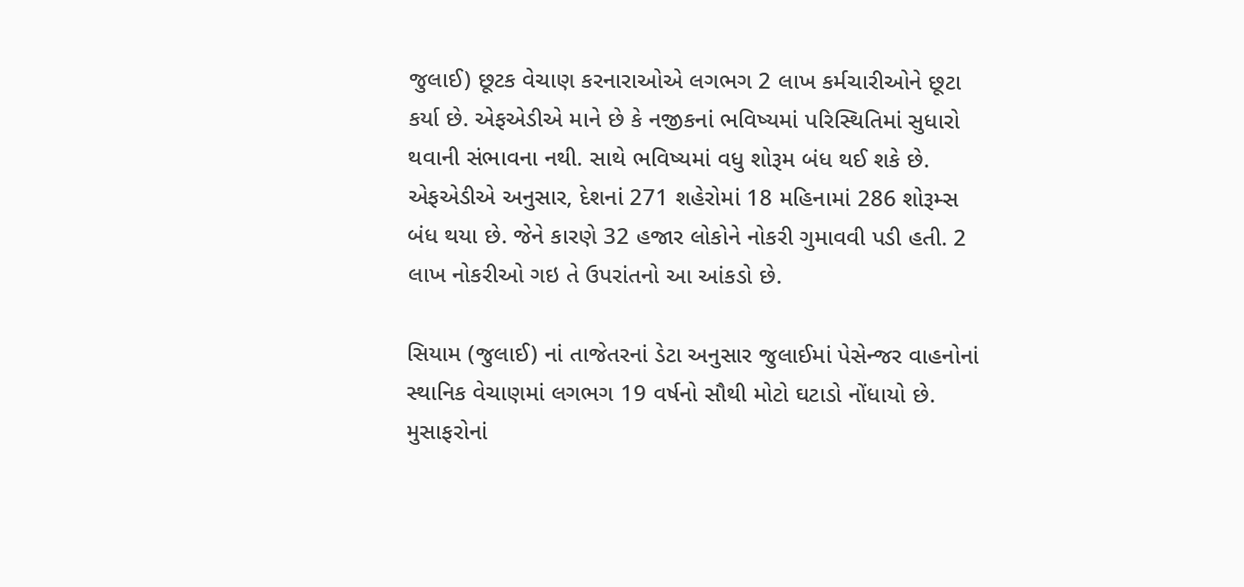જુલાઈ) છૂટક વેચાણ કરનારાઓએ લગભગ 2 લાખ કર્મચારીઓને છૂટા કર્યા છે. એફએડીએ માને છે કે નજીકનાં ભવિષ્યમાં પરિસ્થિતિમાં સુધારો થવાની સંભાવના નથી. સાથે ભવિષ્યમાં વધુ શોરૂમ બંધ થઈ શકે છે. એફએડીએ અનુસાર, દેશનાં 271 શહેરોમાં 18 મહિનામાં 286 શોરૂમ્સ બંધ થયા છે. જેને કારણે 32 હજાર લોકોને નોકરી ગુમાવવી પડી હતી. 2 લાખ નોકરીઓ ગઇ તે ઉપરાંતનો આ આંકડો છે.

સિયામ (જુલાઈ) નાં તાજેતરનાં ડેટા અનુસાર જુલાઈમાં પેસેન્જર વાહનોનાં સ્થાનિક વેચાણમાં લગભગ 19 વર્ષનો સૌથી મોટો ઘટાડો નોંધાયો છે. મુસાફરોનાં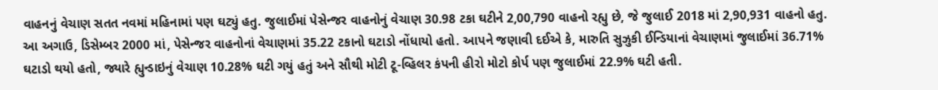વાહનનું વેચાણ સતત નવમાં મહિનામાં પણ ઘટ્યું હતુ. જુલાઈમાં પેસેન્જર વાહનોનું વેચાણ 30.98 ટકા ઘટીને 2,00,790 વાહનો રહ્યુ છે, જે જુલાઈ 2018 માં 2,90,931 વાહનો હતુ. આ અગાઉ, ડિસેમ્બર 2000 માં, પેસેન્જર વાહનોનાં વેચાણમાં 35.22 ટકાનો ઘટાડો નોંધાયો હતો. આપને જણાવી દઈએ કે, મારુતિ સુઝુકી ઈન્ડિયાનાં વેચાણમાં જુલાઈમાં 36.71% ઘટાડો થયો હતો, જ્યારે હ્યુન્ડાઇનું વેચાણ 10.28% ઘટી ગયું હતું અને સૌથી મોટી ટૂ-વ્હિલર કંપની હીરો મોટો કોર્પ પણ જુલાઈમાં 22.9% ઘટી હતી.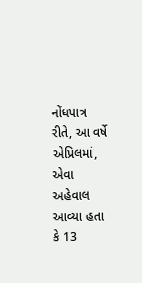નોંધપાત્ર રીતે, આ વર્ષે એપ્રિલમાં, એવા અહેવાલ આવ્યા હતા કે 13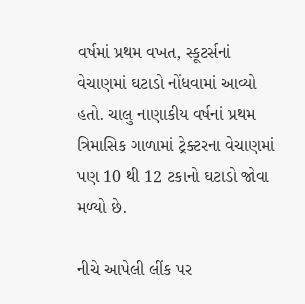વર્ષમાં પ્રથમ વખત, સ્કૂટર્સનાં વેચાણમાં ઘટાડો નોંધવામાં આવ્યો હતો. ચાલુ નાણાકીય વર્ષનાં પ્રથમ ત્રિમાસિક ગાળામાં ટ્રેક્ટરના વેચાણમાં પણ 10 થી 12 ટકાનો ઘટાડો જોવા મળ્યો છે.

નીચે આપેલી લીંક પર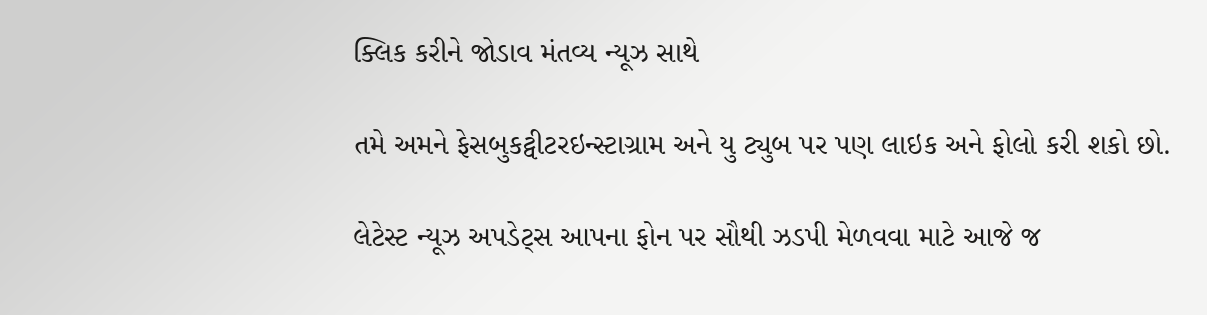ક્લિક કરીને જોડાવ મંતવ્ય ન્યૂઝ સાથે

તમે અમને ફેસબુકટ્વીટરઇન્સ્ટાગ્રામ અને યુ ટ્યુબ પર પણ લાઇક અને ફોલો કરી શકો છો.

લેટેસ્ટ ન્યૂઝ અપડેટ્સ આપના ફોન પર સૌથી ઝડપી મેળવવા માટે આજે જ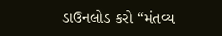ડાઉનલોડ કરો “મંતવ્ય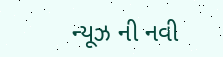ન્યૂઝ ની નવી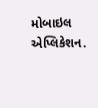મોબાઇલ એપ્લિકેશન.